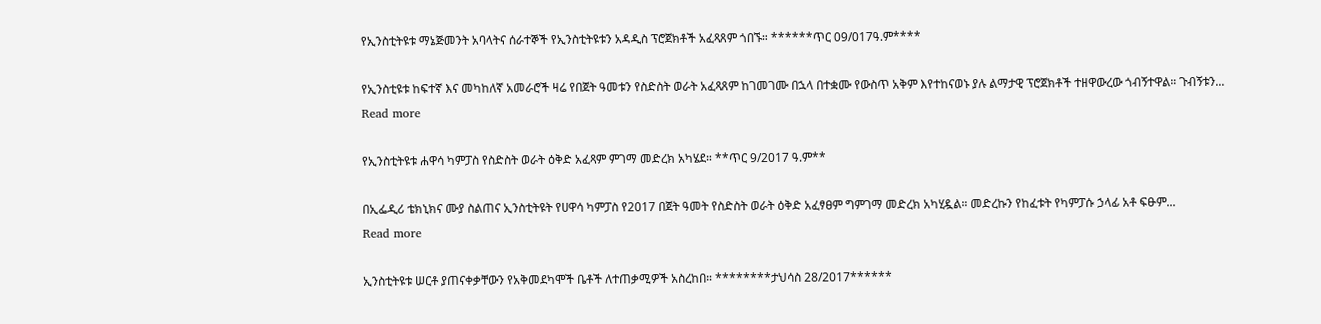የኢንስቲትዩቱ ማኔጅመንት አባላትና ሰራተኞች የኢንስቲትዩቱን አዳዲስ ፕሮጀክቶች አፈጻጸም ጎበኙ። ******ጥር 09/017ዓ.ም****

የኢንስቲዩቱ ከፍተኛ እና መካከለኛ አመራሮች ዛሬ የበጀት ዓመቱን የስድስት ወራት አፈጻጸም ከገመገሙ በኋላ በተቋሙ የውስጥ አቅም እየተከናወኑ ያሉ ልማታዊ ፕሮጀክቶች ተዘዋውረው ጎብኝተዋል። ጉብኝቱን...
Read more

የኢንስቲትዩቱ ሐዋሳ ካምፓስ የስድስት ወራት ዕቅድ አፈጻም ምገማ መድረክ አካሄደ። **ጥር 9/2017 ዓ.ም**

በኢፌዲሪ ቴክኒክና ሙያ ስልጠና ኢንስቲትዩት የሀዋሳ ካምፓስ የ2017 በጀት ዓመት የስድስት ወራት ዕቅድ አፈፃፀም ግምገማ መድረክ አካሂዷል። መድረኩን የከፈቱት የካምፓሱ ኃላፊ አቶ ፍፁም...
Read more

ኢንስቲትዩቱ ሠርቶ ያጠናቀቃቸውን የአቅመደካሞች ቤቶች ለተጠቃሚዎች አስረከበ። ********ታህሳስ 28/2017******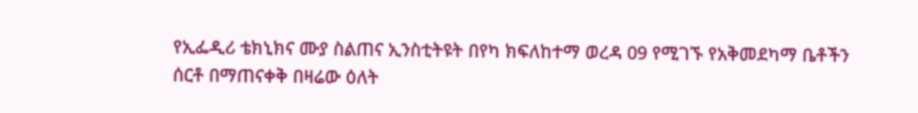የኢፌዲሪ ቴክኒክና ሙያ ስልጠና ኢንስቲትዩት በየካ ክፍለከተማ ወረዳ 09 የሚገኙ የአቅመደካማ ቤቶችን ሰርቶ በማጠናቀቅ በዛሬው ዕለት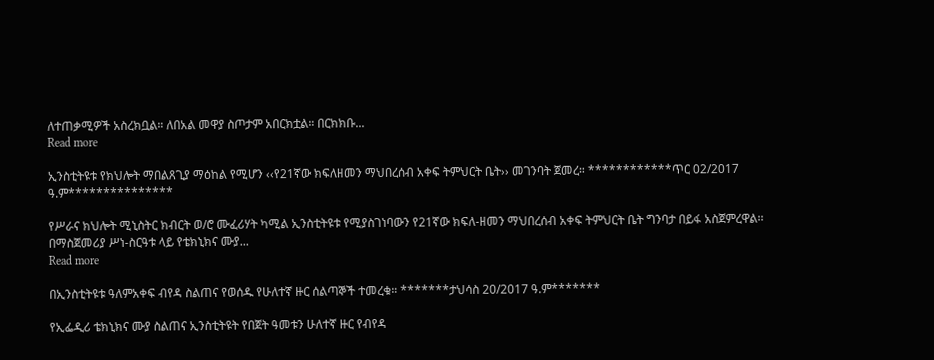ለተጠቃሚዎች አስረክቧል። ለበአል መዋያ ስጦታም አበርክቷል። በርክክቡ...
Read more

ኢንስቲትዩቱ የክህሎት ማበልጸጊያ ማዕከል የሚሆን ‹‹የ21ኛው ክፍለዘመን ማህበረሰብ አቀፍ ትምህርት ቤት›› መገንባት ጀመረ። ************ጥር 02/2017 ዓ.ም***************

የሥራና ክህሎት ሚኒስትር ክብርት ወ/ሮ ሙፈሪሃት ካሚል ኢንስቲትዩቱ የሚያስገነባውን የ21ኛው ክፍለ-ዘመን ማህበረሰብ አቀፍ ትምህርት ቤት ግንባታ በይፋ አስጀምረዋል፡፡ በማስጀመሪያ ሥነ-ስርዓቱ ላይ የቴክኒክና ሙያ...
Read more

በኢንስቲትዩቱ ዓለምአቀፍ ብየዳ ስልጠና የወሰዱ የሁለተኛ ዙር ሰልጣኞች ተመረቁ። *******ታህሳስ 20/2017 ዓ.ም*******

የኢፌዲሪ ቴክኒክና ሙያ ስልጠና ኢንስቲትዩት የበጀት ዓመቱን ሁለተኛ ዙር የብየዳ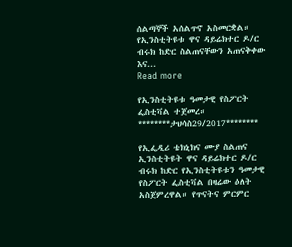ሰልጣኞች አሰልጥኖ አስመርቋል። የኢንስቲትዩቱ ዋና ዳይሬክተር ዶ/ር ብሩክ ከድር ስልጠናቸውን አጠናቅቀው እና...
Read more

የኢንስቲትዩቱ ዓመታዊ የስፖርት ፌስቲቫል ተጀመረ። ********ታህሳስ29/2017********

የኢፌዲሪ ቴክኒክና ሙያ ስልጠና ኢንስቲትዩት ዋና ዳይሬክተር ዶ/ር ብሩክ ከድር የኢንስቲትዩቱን ዓመታዊ የስፖርት ፌስቲቫል በዛሬው ዕለት አስጀምረዋል። የጥናትና ምርምር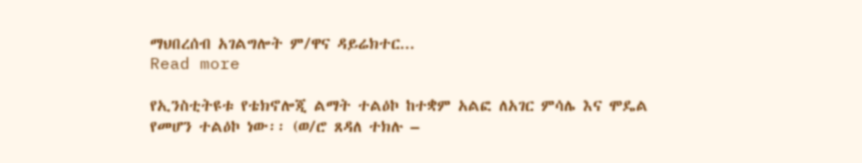ማህበረሰብ አገልግሎት ም/ዋና ዳይሬክተር...
Read more

የኢንስቲትዩቱ የቴክኖሎጂ ልማት ተልዕኮ ከተቋም አልፎ ለአገር ምሳሌ እና ሞዴል የመሆን ተልዕኮ ነው፡፡ (ወ/ሮ ጸዳለ ተክሉ –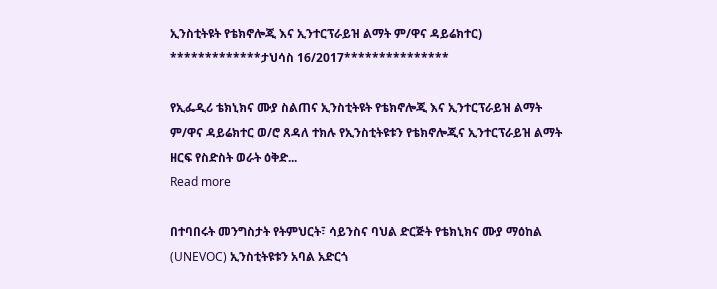ኢንስቲትዩት የቴክኖሎጂ እና ኢንተርፕራይዝ ልማት ም/ዋና ዳይሬክተር) *************ታህሳስ 16/2017***************

የኢፌዲሪ ቴክኒክና ሙያ ስልጠና ኢንስቲትዩት የቴክኖሎጂ እና ኢንተርፕራይዝ ልማት ም/ዋና ዳይሬክተር ወ/ሮ ጸዳለ ተክሉ የኢንስቲትዩቱን የቴክኖሎጂና ኢንተርፕራይዝ ልማት ዘርፍ የስድስት ወራት ዕቅድ...
Read more

በተባበሩት መንግስታት የትምህርት፣ ሳይንስና ባህል ድርጅት የቴክኒክና ሙያ ማዕከል (UNEVOC) ኢንስቲትዩቱን አባል አድርጎ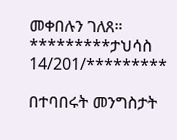መቀበሉን ገለጸ። *********ታህሳስ 14/201/*********

በተባበሩት መንግስታት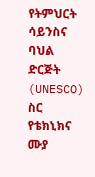የትምህርት ሳይንስና ባህል ድርጅት (UNESCO) ስር የቴክኒክና ሙያ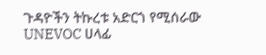ጉዳዮችን ትኩረቱ አድርጎ የሚሰራው UNEVOC ሀላፊ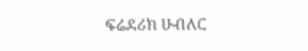ፍሬደሪክ ሁብለር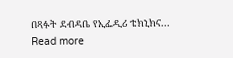በጻፉት ደብዳቤ የኢፌዲሪ ቴክኒክና...
Read more